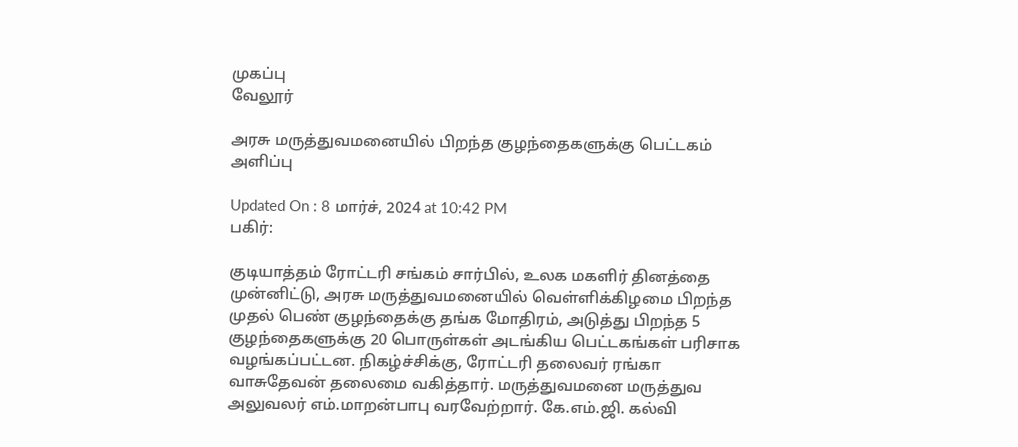முகப்பு
வேலூர்

அரசு மருத்துவமனையில் பிறந்த குழந்தைகளுக்கு பெட்டகம் அளிப்பு

Updated On : 8 மார்ச், 2024 at 10:42 PM
பகிர்:

குடியாத்தம் ரோட்டரி சங்கம் சார்பில், உலக மகளிர் தினத்தை முன்னிட்டு, அரசு மருத்துவமனையில் வெள்ளிக்கிழமை பிறந்த முதல் பெண் குழந்தைக்கு தங்க மோதிரம், அடுத்து பிறந்த 5 குழந்தைகளுக்கு 20 பொருள்கள் அடங்கிய பெட்டகங்கள் பரிசாக வழங்கப்பட்டன. நிகழ்ச்சிக்கு, ரோட்டரி தலைவர் ரங்கா வாசுதேவன் தலைமை வகித்தார். மருத்துவமனை மருத்துவ அலுவலர் எம்.மாறன்பாபு வரவேற்றார். கே.எம்.ஜி. கல்வி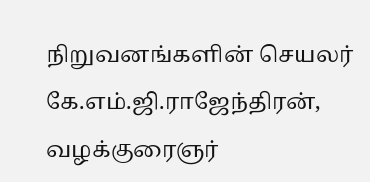நிறுவனங்களின் செயலர் கே.எம்.ஜி.ராஜேந்திரன், வழக்குரைஞர்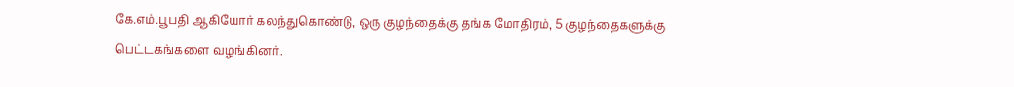கே.எம்.பூபதி ஆகியோர் கலந்துகொண்டு, ஒரு குழந்தைக்கு தங்க மோதிரம், 5 குழந்தைகளுக்கு பெட்டகங்களை வழங்கினர்.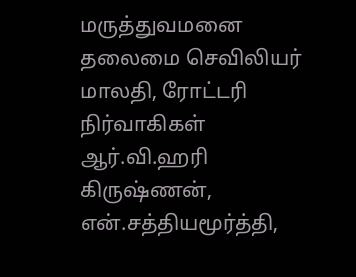மருத்துவமனை தலைமை செவிலியர் மாலதி, ரோட்டரி நிர்வாகிகள் ஆர்.வி.ஹரி கிருஷ்ணன், என்.சத்தியமூர்த்தி,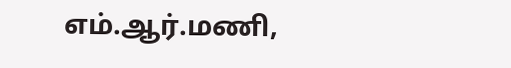எம்.ஆர்.மணி,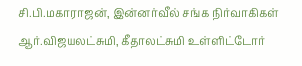சி.பி.மகாராஜன், இன்னர்வீல் சங்க நிர்வாகிகள் ஆர்.விஜயலட்சுமி, கீதாலட்சுமி உள்ளிட்டோர்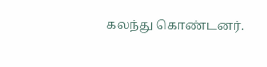கலந்து கொண்டனர்.